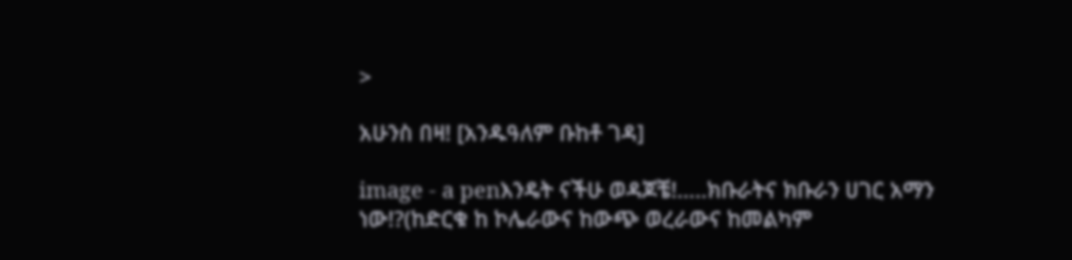>

አሁንስ በዛ! [አንዱዓለም ቡከቶ ገዳ]

image - a penእንዴት ናችሁ ወዳጆቼ!…..ክቡራትና ክቡራን ሀገር አማን ነው!?(ከድርቁ ከ ኮሌራውና ከውጭ ወረራውና ከመልካም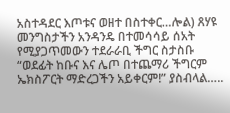አስተዳደር እጦቱና ወዘተ በስተቀር…ሎል) ጸሃዩ መንግስታችን አንዳንዴ በተመሳሳይ ሰአት የሚያጋጥመውን ተደራራቢ ችግር ስታስቡ “ወደፊት ከቡና እና ሌጦ በተጨማሪ ችግርም ኤክስፖርት ማድረጋችን አይቀርም!” ያስብላል…..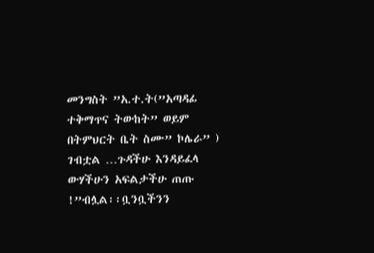መንግስት ”አ.ተ.ት(”አጣዳፊ ተቅማጥና ትውከት” ወይም በትምህርት ቤት ስሙ” ኮሌራ” ) ገብቷል …ጉዳችሁ እንዳይፈላ ውሃችሁን አፍልታችሁ ጠጡ !”ብሏል፡፡ቧንቧችንን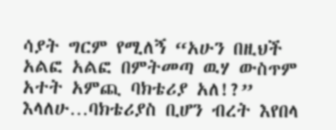ሳያት ግርም የሚለኝ “አሁን በዚህች አልፎ አልፎ በምትመጣ ዉሃ ውስጥም አተት አምጪ ባክቴሪያ አለ!?” እላለሁ…ባክቴሪያስ ቢሆን ብረት እየበላ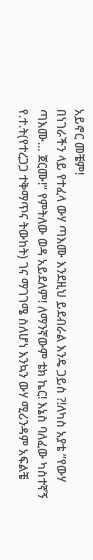አይኖር መቼም!
በነገራችን ላይ የተፈላ ውሃ ጣእሙ እንደዚህ ይደብራል እንዴ ጋይስ ?!ለካስ አያቴ ”የውሃ ጣእሙ… ጀርሙ!” የምትለው ወዳ አይደለም! ለማንኛውም ቴክ ኬር! እኔስ ባለፈው ካስተኛኝ የ.ተ.ት(የተረጋጋ ተቅማጥና ትውከት) ገና ማገገሜ ስለሆነ እንኳን ውሃ ሚሪንዳም አፍልቼ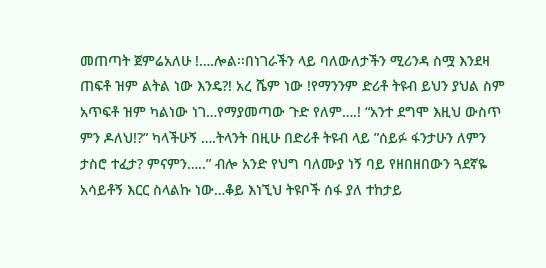መጠጣት ጀምሬአለሁ !….ሎል፡፡በነገራችን ላይ ባለውለታችን ሚሪንዳ ስሟ እንደዛ ጠፍቶ ዝም ልትል ነው እንዴ?! አረ ሼም ነው !የማንንም ድሪቶ ትዩብ ይህን ያህል ስም አጥፍቶ ዝም ካልነው ነገ…የማያመጣው ጉድ የለም….! “አንተ ደግሞ እዚህ ውስጥ ምን ዶለህ!?” ካላችሁኝ ….ትላንት በዚሁ በድሪቶ ትዩብ ላይ ”ሰይፉ ፋንታሁን ለምን ታስሮ ተፈታ? ምናምን…..” ብሎ አንድ የህግ ባለሙያ ነኝ ባይ የዘበዘበውን ጓደኛዬ አሳይቶኝ እርር ስላልኩ ነው…ቆይ እነኚህ ትዩቦች ሰፋ ያለ ተከታይ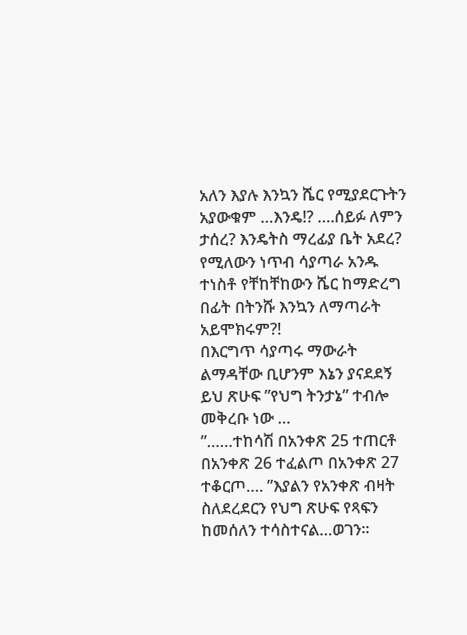አለን እያሉ እንኳን ሼር የሚያደርጉትን አያውቁም …እንዴ!? ….ሰይፉ ለምን ታሰረ? እንዴትስ ማረፊያ ቤት አደረ? የሚለውን ነጥብ ሳያጣራ አንዱ ተነስቶ የቸከቸከውን ሼር ከማድረግ በፊት በትንሹ እንኳን ለማጣራት አይሞክሩም?!
በእርግጥ ሳያጣሩ ማውራት ልማዳቸው ቢሆንም እኔን ያናደደኝ ይህ ጽሁፍ ”የህግ ትንታኔ” ተብሎ መቅረቡ ነው …
”……ተከሳሽ በአንቀጽ 25 ተጠርቶ በአንቀጽ 26 ተፈልጦ በአንቀጽ 27 ተቆርጦ…. ”እያልን የአንቀጽ ብዛት ስለደረደርን የህግ ጽሁፍ የጻፍን ከመሰለን ተሳስተናል…ወገን፡፡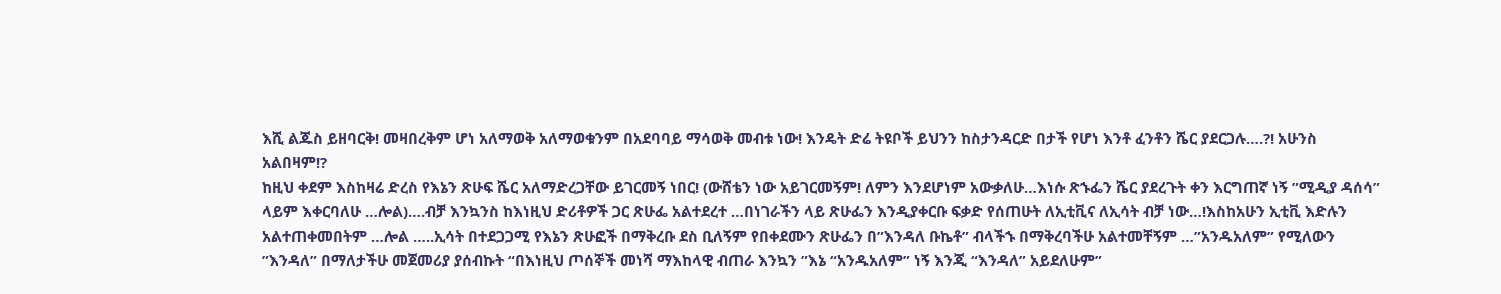እሺ ልጁስ ይዘባርቅ! መዛበረቅም ሆነ አለማወቅ አለማወቁንም በአደባባይ ማሳወቅ መብቱ ነው! እንዴት ድሬ ትዩቦች ይህንን ከስታንዳርድ በታች የሆነ እንቶ ፈንቶን ሼር ያደርጋሉ….?! አሁንስ አልበዛም!?
ከዚህ ቀደም እስከዛሬ ድረስ የእኔን ጽሁፍ ሼር አለማድረጋቸው ይገርመኝ ነበር! (ውሸቴን ነው አይገርመኝም! ለምን እንደሆነም አውቃለሁ…እነሱ ጽኁፌን ሼር ያደረጉት ቀን እርግጠኛ ነኝ ”ሚዲያ ዳሰሳ” ላይም እቀርባለሁ …ሎል)….ብቻ እንኳንስ ከእነዚህ ድሪቶዎች ጋር ጽሁፌ አልተደረተ …በነገራችን ላይ ጽሁፌን እንዲያቀርቡ ፍቃድ የሰጠሁት ለኢቲቪና ለኢሳት ብቻ ነው…!እስከአሁን ኢቲቪ እድሉን አልተጠቀመበትም …ሎል …..ኢሳት በተደጋጋሚ የእኔን ጽሁፎች በማቅረቡ ደስ ቢለኝም የበቀደሙን ጽሁፌን በ”እንዳለ ቡኬቶ” ብላችኁ በማቅረባችሁ አልተመቸኝም …”አንዱአለም” የሚለውን ”እንዳለ” በማለታችሁ መጀመሪያ ያሰብኩት “በእነዚህ ጦሰኞች መነሻ ማእከላዊ ብጠራ እንኳን ”እኔ “አንዱአለም” ነኝ እንጂ “እንዳለ” አይደለሁም”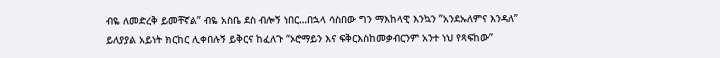ብዬ ለመድረቅ ይመቸኛል” ብዬ አስቤ ደስ ብሎኝ ነበር…በኋላ ሳስበው ግን ማእከላዊ እንኳን ”አንደኡለምና እንዳለ” ይለያያል አይነት ክርከር ሊቀበሉኝ ይቅርና ከፈለጉ “ኦሮማይን እና ፍቅርእስከመቃብርንም አንተ ነህ የጻፍከው”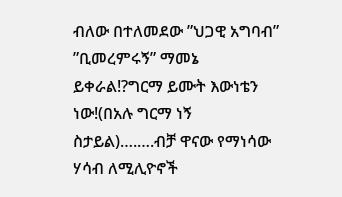ብለው በተለመደው ”ህጋዊ አግባብ” ”ቢመረምሩኝ” ማመኔ ይቀራል!?ግርማ ይሙት እውነቴን ነው!(በአሉ ግርማ ነኝ ስታይል)….….ብቻ ዋናው የማነሳው ሃሳብ ለሚሊዮኖች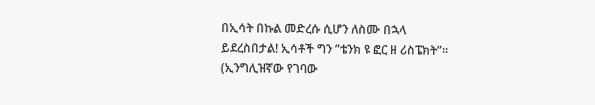በኢሳት በኩል መድረሱ ሲሆን ለስሙ በኋላ ይደረስበታል! ኢሳቶች ግን ”ቴንክ ዩ ፎር ዘ ሪስፔክት”፡፡(ኢንግሊዝኛው የገባው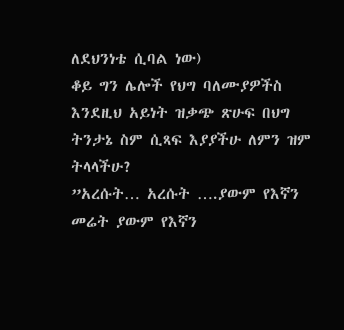ለደህንነቴ ሲባል ነው)
ቆይ ግን ሌሎች የህግ ባለሙያዎችስ እንደዚህ አይነት ዝቃጭ ጽሁፍ በህግ ትንታኔ ስም ሲጻፍ እያያችሁ ለምን ዝም ትላላችሁ?
”አረሱት… አረሱት ….ያውም የእኛን መሬት ያውም የእኛን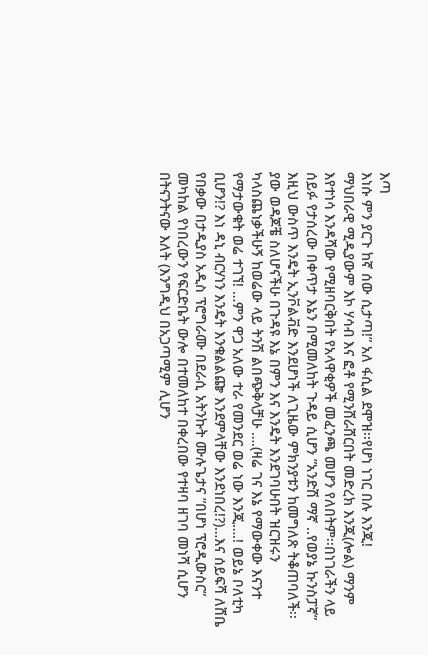እጣ
እነሱ ምን ያርጉ ከኛ ሰው ሲታጣ!” አለ ፋሲል ደሞዝ፡፡የሆነ ነገር በሉ እንጂ!
ማህበራዊ ሚዲያውም እኮ ሃሳብ እና ፎቶ የሚንሸራሸርበት መድረክ እንጂ(ሎል) ማንም እየተነሳ እንዳሻው የሚዘባርቅበት የአላዋቂዎች መፈንጫ መሆን የለበትም፡፡በነገራችን ላይ ሰይፉ የታሰረው በቀጥታ እኔን በሚመለከት ጉዳይ ሲሆን ”አንድሽ ማኛ ..የወያኔ ኩንስፓኛ” እዚህ ውስጥ እንዴት ኢንቮልቭድ እንደሆነች ለጊዜው ምክንያቱን ከመግለጽ ትቆጠባለች፡፡ያው ወዳጆቼ ስለሆናችሁ በጉዳዩ እኔ በምን እና እንዴት እንደገባሁበት ዝርዝሩን ካላስጨነቃችሁኝ ከወሬው ላይ ትንሽ ልበጭቅላቻሁ ….(ዛሬ ገና እኔ የማውቀው እናንተ የማታውቁት ወሬ ተገኘ! …ምን ዋጋ አለው ተራ የመንደር ወሬ ነው እንጂ….! ወይኔ ቦለቲካ ቢሆን!? እነ ዳኒ ብርሃነን እንዴት እንቁልልጬ እንደምላቸው እንደነበረ!?)…እና ሰይፍሻ ለሸቤ የበቃው በታዲያስ አዲስ ፕሮግራሙ በደራሲ አትንኩት ሙሉጌታና ”በሆነ ፕሮዲውስር” መካከል የነበረውን የፍርድቤት ውሎ በተመለከተ በቀረበው የተዛባ ዘገባ መነሻ ሲሆን በትናንትናው እለት (እንግዲህ በአጋጣሚም ሊሆን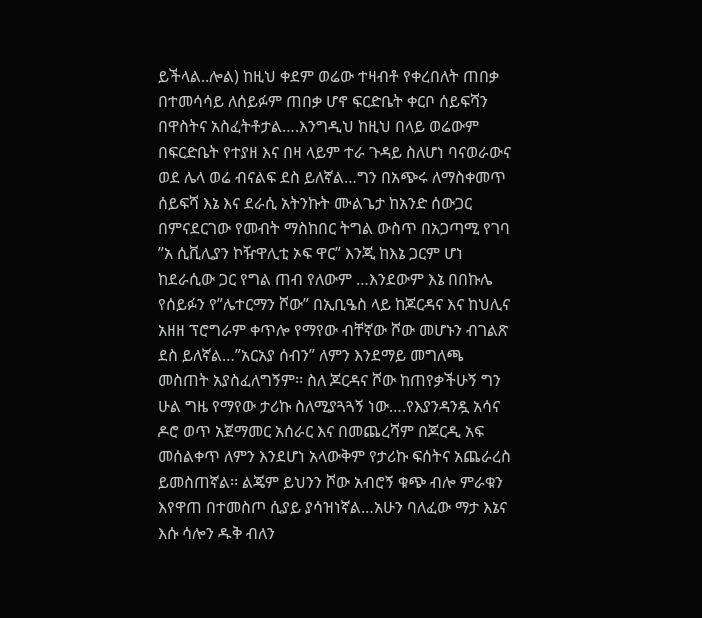ይችላል..ሎል) ከዚህ ቀደም ወሬው ተዛብቶ የቀረበለት ጠበቃ በተመሳሳይ ለሰይፉም ጠበቃ ሆኖ ፍርድቤት ቀርቦ ሰይፍሻን በዋስትና አስፈትቶታል….እንግዲህ ከዚህ በላይ ወሬውም በፍርድቤት የተያዘ እና በዛ ላይም ተራ ጉዳይ ስለሆነ ባናወራውና ወደ ሌላ ወሬ ብናልፍ ደስ ይለኛል…ግን በአጭሩ ለማስቀመጥ ሰይፍሻ እኔ እና ደራሲ አትንኩት ሙልጌታ ከአንድ ሰውጋር በምናደርገው የመብት ማስከበር ትግል ውስጥ በአጋጣሚ የገባ ”አ ሲቪሊያን ኮዥዋሊቲ ኦፍ ዋር” እንጂ ከእኔ ጋርም ሆነ ከደራሲው ጋር የግል ጠብ የለውም …እንደውም እኔ በበኩሌ የሰይፉን የ”ሌተርማን ሾው” በኢቢዔስ ላይ ከጆርዳና እና ከህሊና አዘዘ ፕሮግራም ቀጥሎ የማየው ብቸኛው ሾው መሆኑን ብገልጽ ደስ ይለኛል…”አርአያ ሰብን” ለምን እንደማይ መግለጫ መስጠት አያስፈለግኝም፡፡ ስለ ጆርዳና ሾው ከጠየቃችሁኝ ግን ሁል ግዜ የማየው ታሪኩ ስለሚያጓጓኝ ነው….የእያንዳንዷ አሳና ዶሮ ወጥ አጀማመር አሰራር እና በመጨረሻም በጆርዲ አፍ መሰልቀጥ ለምን እንደሆነ አላውቅም የታሪኩ ፍሰትና አጨራረስ ይመስጠኛል፡፡ ልጄም ይህንን ሾው አብሮኝ ቁጭ ብሎ ምራቁን እየዋጠ በተመስጦ ሲያይ ያሳዝነኛል…አሁን ባለፈው ማታ እኔና እሱ ሳሎን ዱቅ ብለን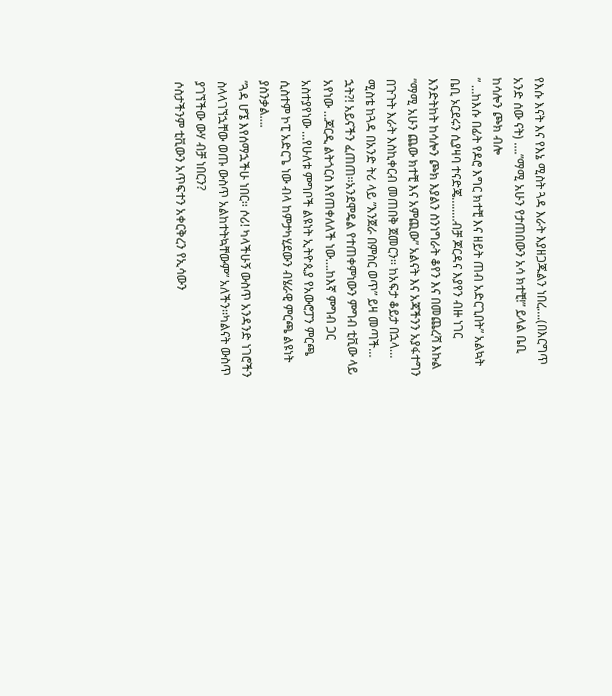የእሱ እናት እና የእኔ ሚስት ጓዳ እራት እያዘጋጁልን ነበረ….(በእርግጥ አንድ ሰው ናት) ….”ማሚ አሁን የታጠበውን አሳ ክተቺ!” ይላል ቤቢ ከሳሎን ጮክ ብሎ
” …ከእሱ በፊት የዶሮ እግር ክተቺ እና ዘይት ጠብ አድርጊበት” አልኳት ቤቢ ኦርደሩን ሲያዛባ ተናድጄ…..…ብቻ ጆርዳና እያየን ብዙ ነገር እንድትከት ከሳሎን ጮክ እያልን ስንነግራት ቆየን እና በመጨረሻ እኩል ”ማሚ አሁን ጨው ክተቺ እና አምጪው” አልናት እና አጃችንን አያፋተግን በጉጉት እራት እስኪቀርብ መጠበቅ ጀመርን፡፡ ከአፍታ ቆይታ በኋላ… ሚስቴ ከጓዳ በአንድ ትሪ ላይ ”እንጀራ በምስር ወጥ” ይዛ መጣች…
ኋት?! አይናችን ፈጠጠ፡፡አንደሞዴል የተጠቀምነውን ምግብ ቲቪው ላይ አየነው …ጆርዲ ልትጎርስ እየጠቀለለች ነው….ከእኛ ምግብ ጋር አስተያየነው …የሁለቱ ምግቦች ልዩነት ኢትዮጲያ የአውሮፓን ምርጫ ሲስተም ኮፒ አድርጌ ነው ብላ ከምታካሂደውን ብሄራዊ ምርጫ ልዩነት ያስንቃል….
”ጓዳ ሆኜ እየሰማኋችሁ ነበር፡፡ ሶሪ! ካላችሁኝ ውስጥ አንዳንድ ነገሮችን ስላላገኘኋቸው ወጡ ውስጥ አልከተትኳቸውም” አለችን፡፡ካልናት ውስጥ ያገኘችው ውሃ ብቻ ነበርን?
ሶስታችንም ቲቪውን አጥፍተን አቀርቅረን የኢሳውን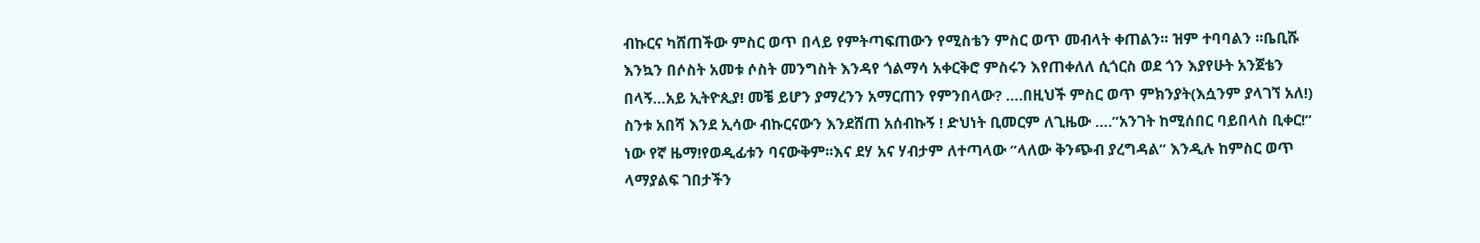ብኩርና ካሸጠችው ምስር ወጥ በላይ የምትጣፍጠውን የሚስቴን ምስር ወጥ መብላት ቀጠልን፡፡ ዝም ተባባልን ፡፡ቤቢሹ እንኳን በሶስት አመቱ ሶስት መንግስት እንዳየ ጎልማሳ አቀርቅሮ ምስሩን እየጠቀለለ ሲጎርስ ወደ ጎን እያየሁት አንጀቴን በላኝ…አይ ኢትዮጲያ! መቼ ይሆን ያማረንን አማርጠን የምንበላው? ….በዚህች ምስር ወጥ ምክንያት(እሷንም ያላገኘ አለ!) ስንቱ አበሻ እንደ ኢሳው ብኩርናውን እንደሸጠ አሰብኩኝ ! ድህነት ቢመርም ለጊዜው ….”አንገት ከሚሰበር ባይበላስ ቢቀር!” ነው የኛ ዜማ!የወዲፊቱን ባናውቅም፡፡እና ደሃ አና ሃብታም ለተጣላው ”ላለው ቅንጭብ ያረግዳል” እንዲሉ ከምስር ወጥ ላማያልፍ ገበታችን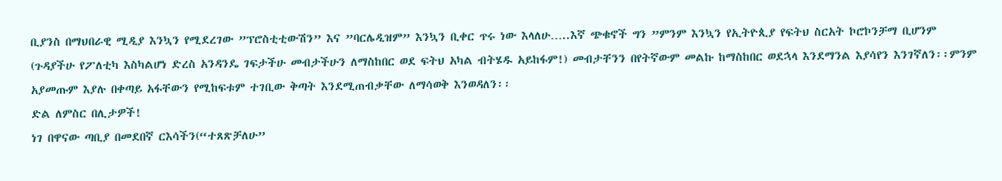ቢያንስ በማህበራዊ ሚዲያ እንኳን የሚደረገው ”ፕሮስቲቲውሽን” እና ”ባርሌዲዝም” እንኳን ቢቀር ጥሩ ነው እላለሁ…..እኛ ጭቁኖች ግን ”ምንም እንኳን የኢትዮጲያ የፍትህ ስርአት ኮሮኮንቻማ ቢሆንም (ጉዳያችሁ የፖለቲካ እስካልሆነ ድረስ አንዳንዴ ገፍታችሁ መብታችሁን ለማስከበር ወደ ፍትህ አካል ብትሄዱ አይከፋም!) መብታቸንን በየትኛውም መልኩ ከማስከበር ወደኋላ እንደማንል እያሳየን እንገኛለን፡፡ምንም አያመጡም እያሉ በቀጣይ አፋቸውን የሚከፍቱም ተገቢው ቅጣት እንደሚጠብቃቸው ለማሳወቅ እንወዳለን፡፡
ድል ለምስር በሊታዎች!
ነገ በዋናው ጣቢያ በመደበኛ ርእሳችን(“ተጸጽቻለሁ”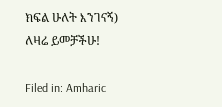ክፍል ሁለት እንገናኝ)
ለዛሬ ይመቻችሁ!

Filed in: Amharic